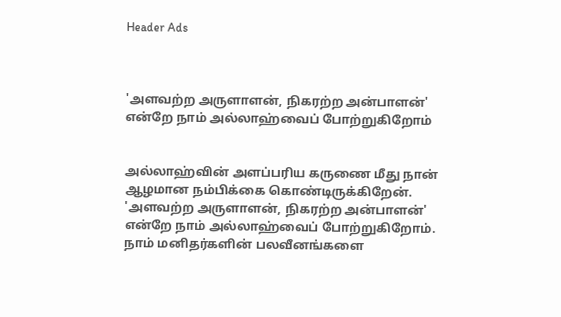Header Ads



'அளவற்ற அருளாளன், நிகரற்ற அன்பாளன்' என்றே நாம் அல்லாஹ்வைப் போற்றுகிறோம்


அல்லாஹ்வின் அளப்பரிய கருணை மீது நான் ஆழமான நம்பிக்கை கொண்டிருக்கிறேன். 'அளவற்ற அருளாளன், நிகரற்ற அன்பாளன்' என்றே நாம் அல்லாஹ்வைப் போற்றுகிறோம். நாம் மனிதர்களின் பலவீனங்களை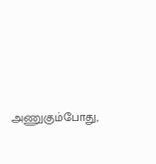அணுகும்போது,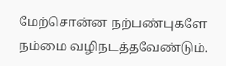மேற்சொன்ன நற்பண்புகளே நம்மை வழிநடத்தவேண்டும்.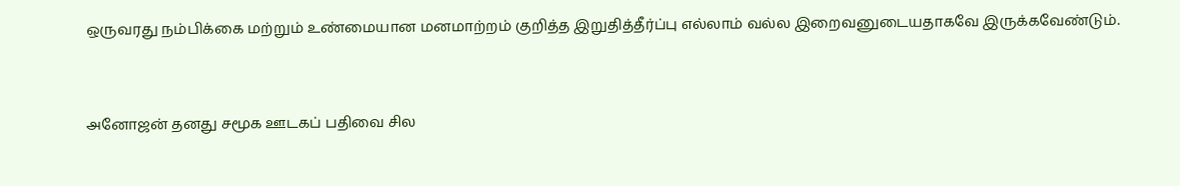ஒருவரது நம்பிக்கை மற்றும் உண்மையான மனமாற்றம் குறித்த இறுதித்தீர்ப்பு எல்லாம் வல்ல இறைவனுடையதாகவே இருக்கவேண்டும்.


அனோஜன் தனது சமூக ஊடகப் பதிவை சில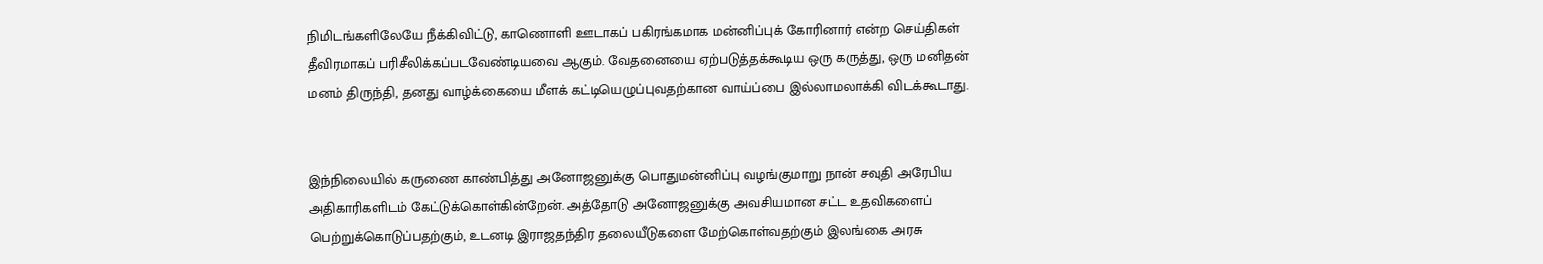நிமிடங்களிலேயே நீக்கிவிட்டு, காணொளி ஊடாகப் பகிரங்கமாக மன்னிப்புக் கோரினார் என்ற செய்திகள் தீவிரமாகப் பரிசீலிக்கப்படவேண்டியவை ஆகும். வேதனையை ஏற்படுத்தக்கூடிய ஒரு கருத்து, ஒரு மனிதன் மனம் திருந்தி, தனது வாழ்க்கையை மீளக் கட்டியெழுப்புவதற்கான வாய்ப்பை இல்லாமலாக்கி விடக்கூடாது.


இந்நிலையில் கருணை காண்பித்து அனோஜனுக்கு பொதுமன்னிப்பு வழங்குமாறு நான் சவுதி அரேபிய அதிகாரிகளிடம் கேட்டுக்கொள்கின்றேன். அத்தோடு அனோஜனுக்கு அவசியமான சட்ட உதவிகளைப் பெற்றுக்கொடுப்பதற்கும், உடனடி இராஜதந்திர தலையீடுகளை மேற்கொள்வதற்கும் இலங்கை அரசு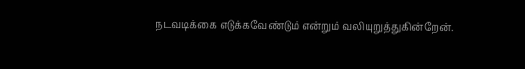நடவடிக்கை எடுக்கவேண்டும் என்றும் வலியுறுத்துகின்றேன்.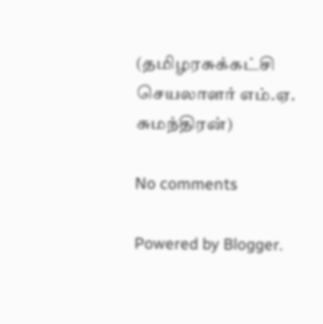(தமிழரசுக்கட்சி செயலாளர் எம்.ஏ. சுமந்திரன்)

No comments

Powered by Blogger.